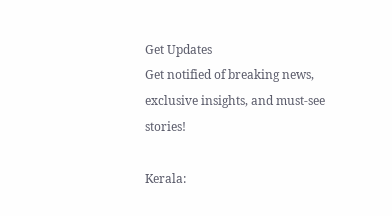Get Updates
Get notified of breaking news, exclusive insights, and must-see stories!

Kerala: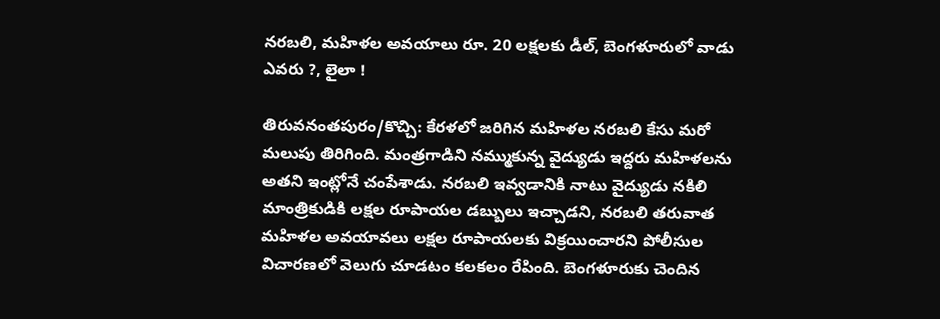నరబలి, మహిళల అవయాలు రూ. 20 లక్షలకు డీల్, బెంగళూరులో వాడు ఎవరు ?, లైలా !

తిరువనంతపురం/కొచ్చి: కేరళలో జరిగిన మహిళల నరబలి కేసు మరో మలుపు తిరిగింది. మంత్రగాడిని నమ్ముకున్న వైద్యుడు ఇద్దరు మహిళలను అతని ఇంట్లోనే చంపేశాడు. నరబలి ఇవ్వడానికి నాటు వైద్యుడు నకిలి మాంత్రికుడికి లక్షల రూపాయల డబ్బులు ఇచ్చాడని, నరబలి తరువాత మహిళల అవయావలు లక్షల రూపాయలకు విక్రయించారని పోలీసుల విచారణలో వెలుగు చూడటం కలకలం రేపింది. బెంగళూరుకు చెందిన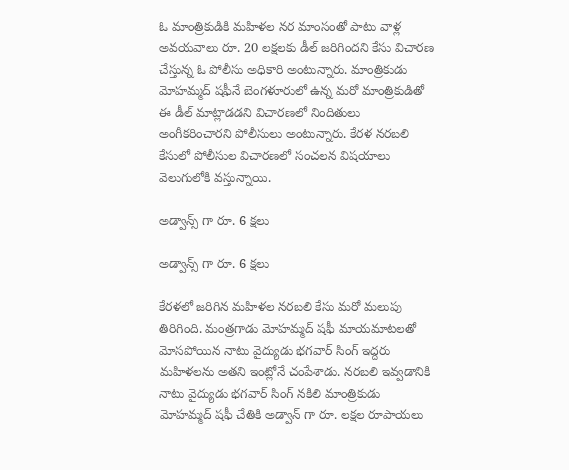ఓ మాంత్రికుడికి మహిళల నర మాంసంతో పాటు వాళ్ల అవయవాలు రూ. 20 లక్షలకు డీల్ జరిగిందని కేసు విచారణ చేస్తున్న ఓ పోలీసు అధికారి అంటున్నారు. మాంత్రికుడు మోహమ్మద్ షఫీనే బెంగళూరులో ఉన్న మరో మాంత్రికుడితో ఈ డీల్ మాట్లాడడని విచారణలో నిందితులు అంగీకరించారని పోలీసులు అంటున్నారు. కేరళ నరబలి కేసులో పోలీసుల విచారణలో సంచలన విషయాలు వెలుగులోకి వస్తున్నాయి.

అడ్వాన్స్ గా రూ. 6 క్షలు

అడ్వాన్స్ గా రూ. 6 క్షలు

కేరళలో జరిగిన మహిళల నరబలి కేసు మరో మలుపు తిరిగింది. మంత్రగాడు మోహమ్మద్ షఫీ మాయమాటలతో మోసపోయిన నాటు వైద్యుడు భగవార్ సింగ్ ఇద్దరు మహిళలను అతని ఇంట్లోనే చంపేశాడు. నరబలి ఇవ్వడానికి నాటు వైద్యుడు భగవార్ సింగ్ నకిలి మాంత్రికుడు మోహమ్మద్ షఫీ చేతికి అడ్వాన్ గా రూ. లక్షల రూపాయలు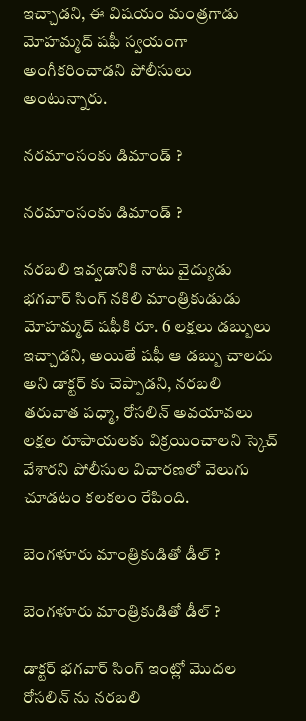ఇచ్చాడని, ఈ విషయం మంత్రగాడు మోహమ్మద్ షఫీ స్వయంగా అంగీకరించాడని పోలీసులు అంటున్నారు.

నరమాంసంకు డిమాండ్ ?

నరమాంసంకు డిమాండ్ ?

నరబలి ఇవ్వడానికి నాటు వైద్యుడు భగవార్ సింగ్ నకిలి మాంత్రికుడుడు మోహమ్మద్ షఫీకి రూ. 6 లక్షలు డబ్బులు ఇచ్చాడని, అయితే షఫీ ఆ డబ్బు చాలదు అని డాక్టర్ కు చెప్పాడని, నరబలి తరువాత పధ్మా, రోసలిన్ అవయావలు లక్షల రూపాయలకు విక్రయించాలని స్కెచ్ వేశారని పోలీసుల విచారణలో వెలుగు చూడటం కలకలం రేపింది.

బెంగళూరు మాంత్రికుడితో డీల్ ?

బెంగళూరు మాంత్రికుడితో డీల్ ?

డాక్టర్ భగవార్ సింగ్ ఇంట్లో మొదల రోసలిన్ ను నరబలి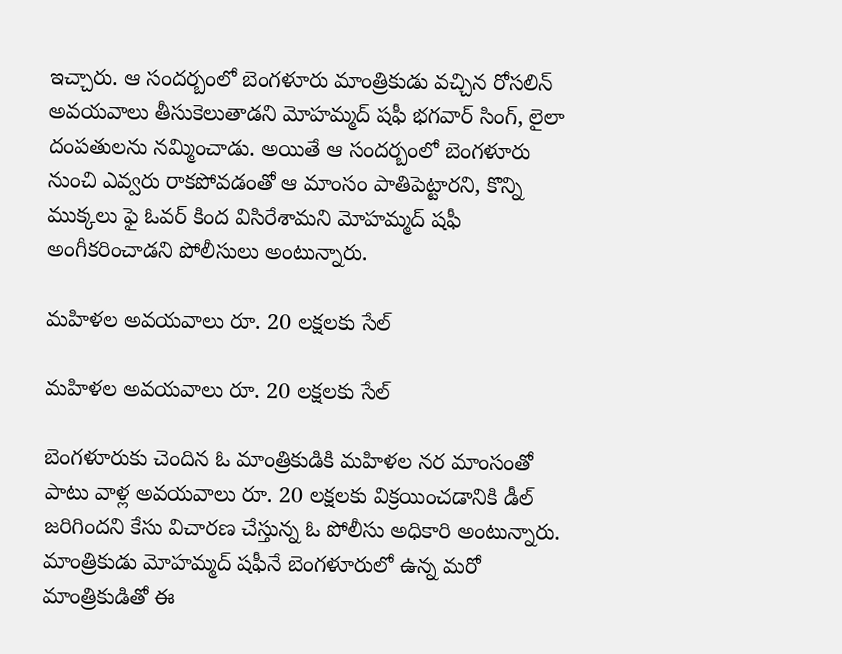ఇచ్చారు. ఆ సందర్బంలో బెంగళూరు మాంత్రికుడు వచ్చిన రోసలిన్ అవయవాలు తీసుకెలుతాడని మోహమ్మద్ షఫీ భగవార్ సింగ్, లైలా దంపతులను నమ్మించాడు. అయితే ఆ సందర్బంలో బెంగళూరు నుంచి ఎవ్వరు రాకపోవడంతో ఆ మాంసం పాతిపెట్టారని, కొన్ని ముక్కలు ఫై ఓవర్ కింద విసిరేశామని మోహమ్మద్ షఫీ అంగీకరించాడని పోలీసులు అంటున్నారు.

మహిళల అవయవాలు రూ. 20 లక్షలకు సేల్

మహిళల అవయవాలు రూ. 20 లక్షలకు సేల్

బెంగళూరుకు చెందిన ఓ మాంత్రికుడికి మహిళల నర మాంసంతో పాటు వాళ్ల అవయవాలు రూ. 20 లక్షలకు విక్రయించడానికి డీల్ జరిగిందని కేసు విచారణ చేస్తున్న ఓ పోలీసు అధికారి అంటున్నారు. మాంత్రికుడు మోహమ్మద్ షఫీనే బెంగళూరులో ఉన్న మరో మాంత్రికుడితో ఈ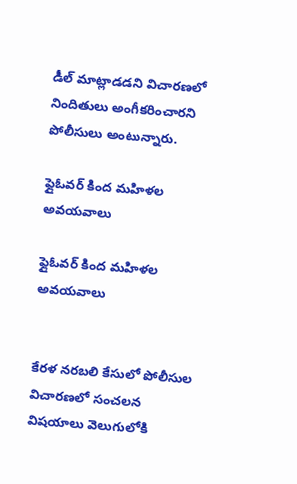డీల్ మాట్లాడడని విచారణలో నిందితులు అంగీకరించారని పోలీసులు అంటున్నారు.

ఫ్లైఓవర్ కింద మహిళల అవయవాలు

ఫ్లైఓవర్ కింద మహిళల అవయవాలు


కేరళ నరబలి కేసులో పోలీసుల విచారణలో సంచలన విషయాలు వెలుగులోకి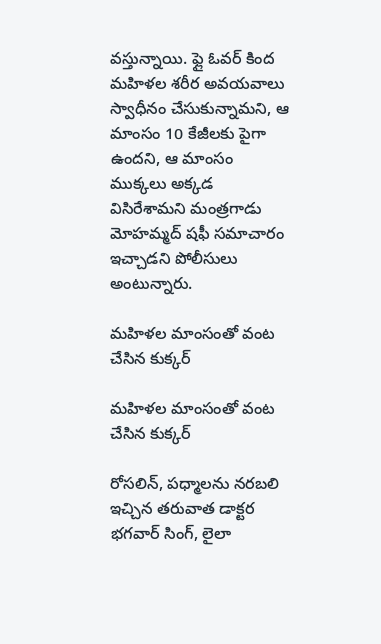వస్తున్నాయి. ఫ్లై ఓవర్ కింద మహిళల శరీర అవయవాలు స్వాధీనం చేసుకున్నామని, ఆ మాంసం 10 కేజీలకు పైగా ఉందని, ఆ మాంసం ముక్కలు అక్కడ విసిరేశామని మంత్రగాడు మోహమ్మద్ షఫీ సమాచారం ఇచ్చాడని పోలీసులు అంటున్నారు.

మహిళల మాంసంతో వంట చేసిన కుక్కర్

మహిళల మాంసంతో వంట చేసిన కుక్కర్

రోసలిన్, పధ్మాలను నరబలి ఇచ్చిన తరువాత డాక్టర భగవార్ సింగ్, లైలా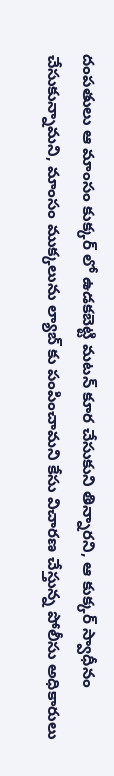దంపతులు ఆ మాంసం కుక్కర్ లో ఉడకబెట్టి మటన్ కూర చేసుకుని తిన్నారని, ఆ కుక్కర్ స్వాధీనం చేసుకున్నామని, మాంసం ముక్కలును ల్యాబ్ కు పంపించామని కేసు విచారణ చేస్తున్న పోలీసు అధికారులు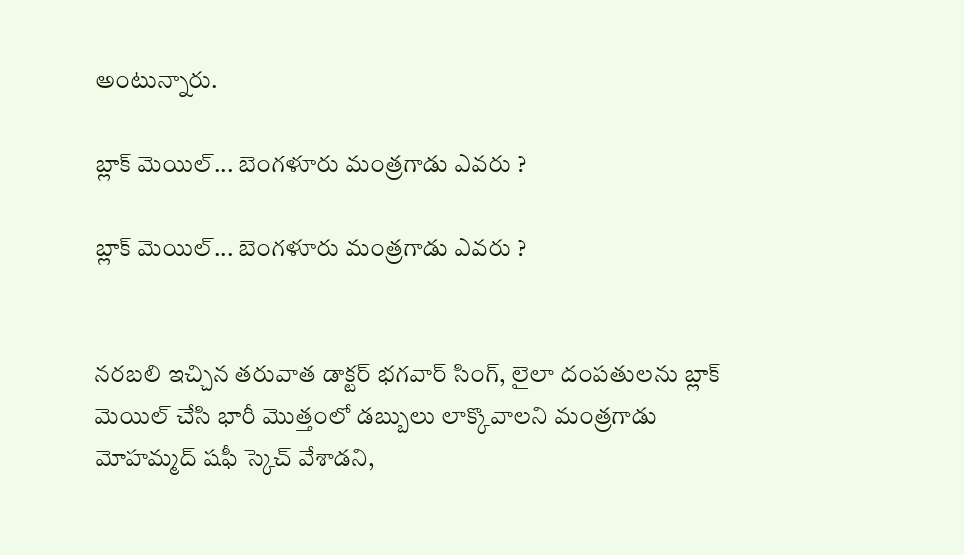అంటున్నారు.

బ్లాక్ మెయిల్... బెంగళూరు మంత్రగాడు ఎవరు ?

బ్లాక్ మెయిల్... బెంగళూరు మంత్రగాడు ఎవరు ?


నరబలి ఇచ్చిన తరువాత డాక్టర్ భగవార్ సింగ్, లైలా దంపతులను బ్లాక్ మెయిల్ చేసి భారీ మొత్తంలో డబ్బులు లాక్కొవాలని మంత్రగాడు మోహమ్మద్ షఫీ స్కెచ్ వేశాడని,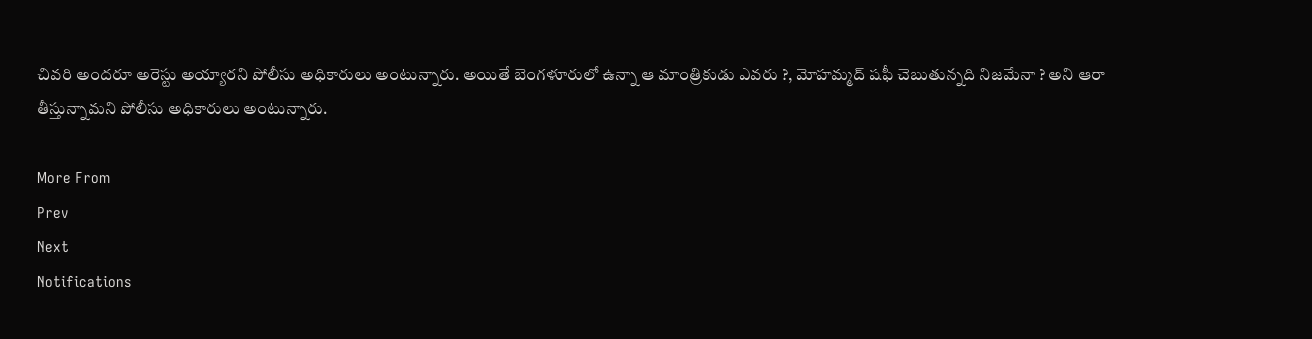చివరి అందరూ అరెస్టు అయ్యారని పోలీసు అధికారులు అంటున్నారు. అయితే బెంగళూరులో ఉన్నా ఆ మాంత్రికుడు ఎవరు ?, మోహమ్మద్ షఫీ చెబుతున్నది నిజమేనా ? అని ఆరా తీస్తున్నామని పోలీసు అధికారులు అంటున్నారు.

More From
Prev
Next
Notifications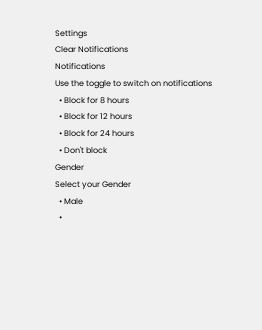Settings
Clear Notifications
Notifications
Use the toggle to switch on notifications
  • Block for 8 hours
  • Block for 12 hours
  • Block for 24 hours
  • Don't block
Gender
Select your Gender
  • Male
  •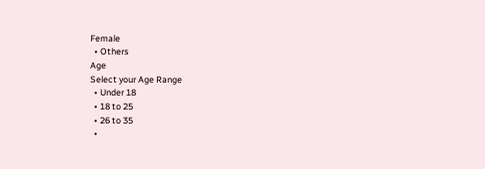Female
  • Others
Age
Select your Age Range
  • Under 18
  • 18 to 25
  • 26 to 35
  •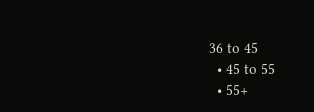36 to 45
  • 45 to 55
  • 55+